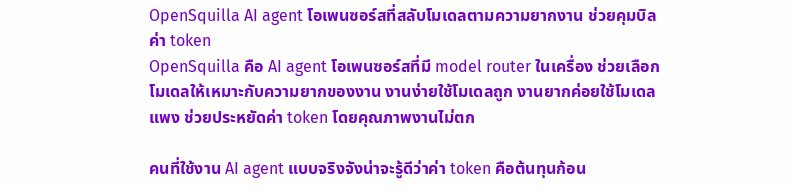OpenSquilla AI agent โอเพนซอร์สที่สลับโมเดลตามความยากงาน ช่วยคุมบิลค่า token
OpenSquilla คือ AI agent โอเพนซอร์สที่มี model router ในเครื่อง ช่วยเลือกโมเดลให้เหมาะกับความยากของงาน งานง่ายใช้โมเดลถูก งานยากค่อยใช้โมเดลแพง ช่วยประหยัดค่า token โดยคุณภาพงานไม่ตก

คนที่ใช้งาน AI agent แบบจริงจังน่าจะรู้ดีว่าค่า token คือต้นทุนก้อน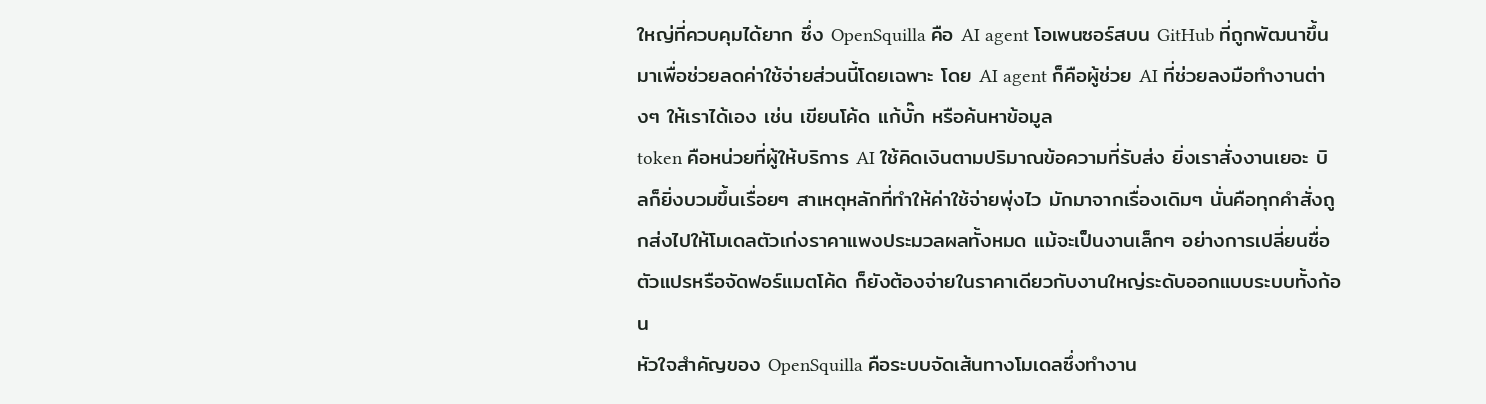ใหญ่ที่ควบคุมได้ยาก ซึ่ง OpenSquilla คือ AI agent โอเพนซอร์สบน GitHub ที่ถูกพัฒนาขึ้นมาเพื่อช่วยลดค่าใช้จ่ายส่วนนี้โดยเฉพาะ โดย AI agent ก็คือผู้ช่วย AI ที่ช่วยลงมือทำงานต่างๆ ให้เราได้เอง เช่น เขียนโค้ด แก้บั๊ก หรือค้นหาข้อมูล
token คือหน่วยที่ผู้ให้บริการ AI ใช้คิดเงินตามปริมาณข้อความที่รับส่ง ยิ่งเราสั่งงานเยอะ บิลก็ยิ่งบวมขึ้นเรื่อยๆ สาเหตุหลักที่ทำให้ค่าใช้จ่ายพุ่งไว มักมาจากเรื่องเดิมๆ นั่นคือทุกคำสั่งถูกส่งไปให้โมเดลตัวเก่งราคาแพงประมวลผลทั้งหมด แม้จะเป็นงานเล็กๆ อย่างการเปลี่ยนชื่อตัวแปรหรือจัดฟอร์แมตโค้ด ก็ยังต้องจ่ายในราคาเดียวกับงานใหญ่ระดับออกแบบระบบทั้งก้อน
หัวใจสำคัญของ OpenSquilla คือระบบจัดเส้นทางโมเดลซึ่งทำงาน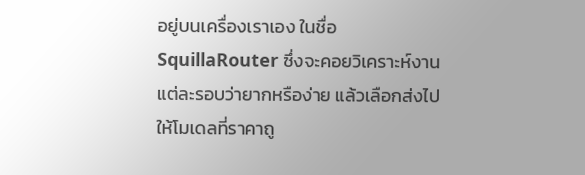อยู่บนเครื่องเราเอง ในชื่อ SquillaRouter ซึ่งจะคอยวิเคราะห์งานแต่ละรอบว่ายากหรือง่าย แล้วเลือกส่งไปให้โมเดลที่ราคาถู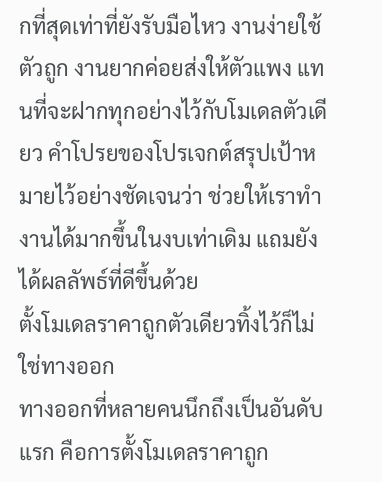กที่สุดเท่าที่ยังรับมือไหว งานง่ายใช้ตัวถูก งานยากค่อยส่งให้ตัวแพง แทนที่จะฝากทุกอย่างไว้กับโมเดลตัวเดียว คำโปรยของโปรเจกต์สรุปเป้าหมายไว้อย่างชัดเจนว่า ช่วยให้เราทำงานได้มากขึ้นในงบเท่าเดิม แถมยังได้ผลลัพธ์ที่ดีขึ้นด้วย
ตั้งโมเดลราคาถูกตัวเดียวทิ้งไว้ก็ไม่ใช่ทางออก
ทางออกที่หลายคนนึกถึงเป็นอันดับแรก คือการตั้งโมเดลราคาถูก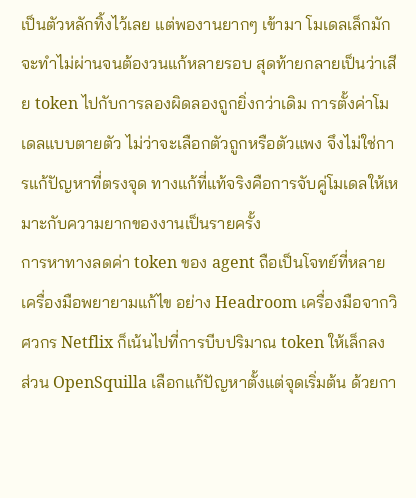เป็นตัวหลักทิ้งไว้เลย แต่พองานยากๆ เข้ามา โมเดลเล็กมักจะทำไม่ผ่านจนต้องวนแก้หลายรอบ สุดท้ายกลายเป็นว่าเสีย token ไปกับการลองผิดลองถูกยิ่งกว่าเดิม การตั้งค่าโมเดลแบบตายตัว ไม่ว่าจะเลือกตัวถูกหรือตัวแพง จึงไม่ใช่การแก้ปัญหาที่ตรงจุด ทางแก้ที่แท้จริงคือการจับคู่โมเดลให้เหมาะกับความยากของงานเป็นรายครั้ง
การหาทางลดค่า token ของ agent ถือเป็นโจทย์ที่หลายเครื่องมือพยายามแก้ไข อย่าง Headroom เครื่องมือจากวิศวกร Netflix ก็เน้นไปที่การบีบปริมาณ token ให้เล็กลง ส่วน OpenSquilla เลือกแก้ปัญหาตั้งแต่จุดเริ่มต้น ด้วยกา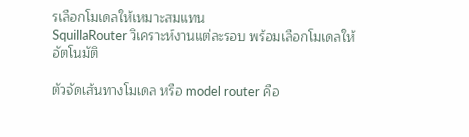รเลือกโมเดลให้เหมาะสมแทน
SquillaRouter วิเคราะห์งานแต่ละรอบ พร้อมเลือกโมเดลให้อัตโนมัติ

ตัวจัดเส้นทางโมเดล หรือ model router คือ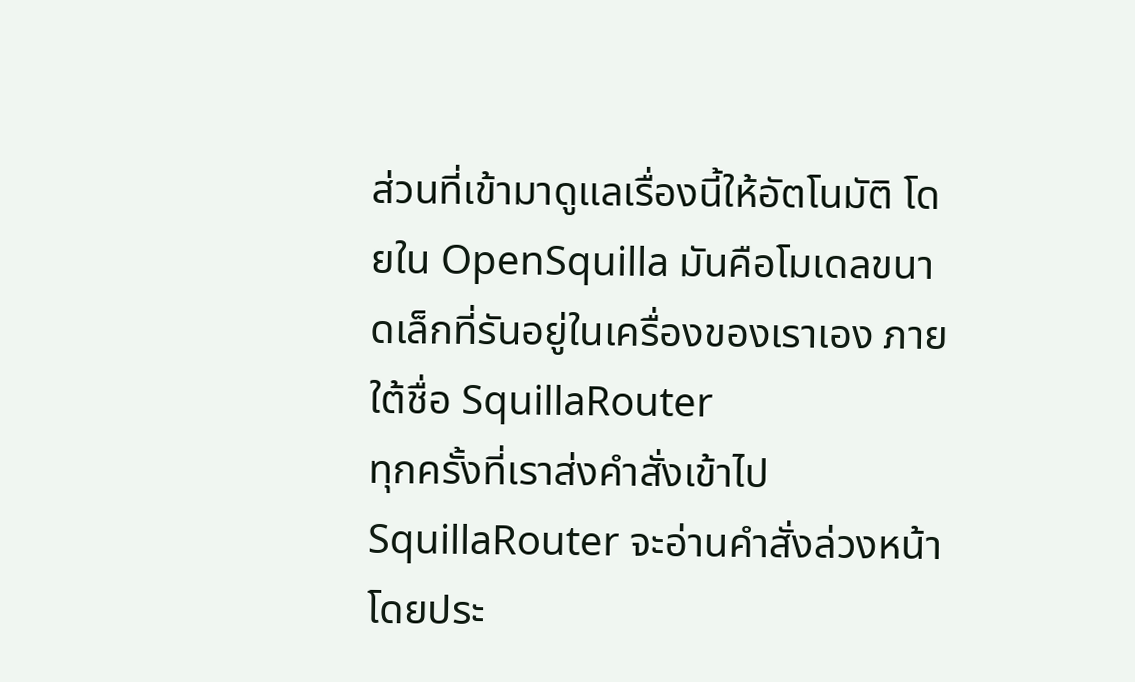ส่วนที่เข้ามาดูแลเรื่องนี้ให้อัตโนมัติ โดยใน OpenSquilla มันคือโมเดลขนาดเล็กที่รันอยู่ในเครื่องของเราเอง ภายใต้ชื่อ SquillaRouter
ทุกครั้งที่เราส่งคำสั่งเข้าไป SquillaRouter จะอ่านคำสั่งล่วงหน้า โดยประ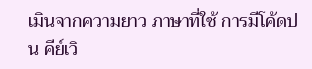เมินจากความยาว ภาษาที่ใช้ การมีโค้ดปน คีย์เวิ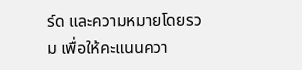ร์ด และความหมายโดยรวม เพื่อให้คะแนนควา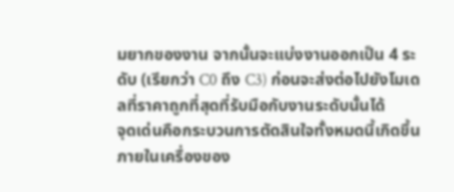มยากของงาน จากนั้นจะแบ่งงานออกเป็น 4 ระดับ (เรียกว่า C0 ถึง C3) ก่อนจะส่งต่อไปยังโมเดลที่ราคาถูกที่สุดที่รับมือกับงานระดับนั้นได้
จุดเด่นคือกระบวนการตัดสินใจทั้งหมดนี้เกิดขึ้นภายในเครื่องของ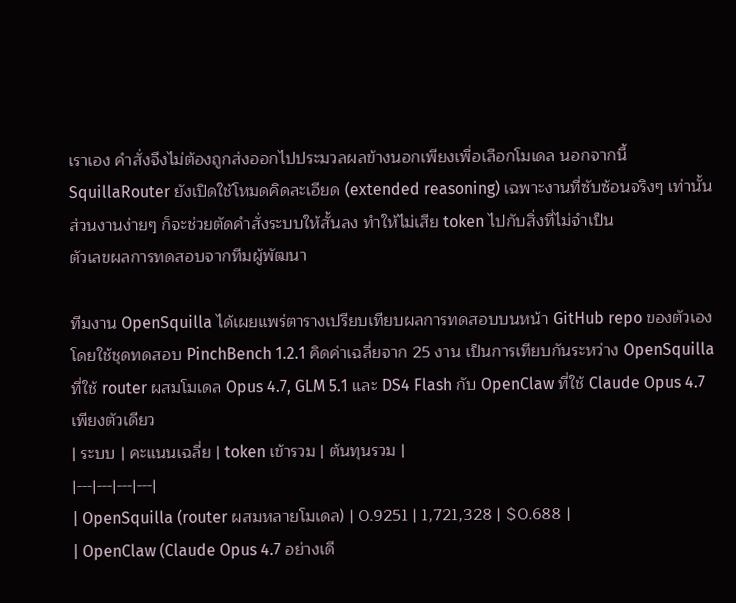เราเอง คำสั่งจึงไม่ต้องถูกส่งออกไปประมวลผลข้างนอกเพียงเพื่อเลือกโมเดล นอกจากนี้ SquillaRouter ยังเปิดใช้โหมดคิดละเอียด (extended reasoning) เฉพาะงานที่ซับซ้อนจริงๆ เท่านั้น ส่วนงานง่ายๆ ก็จะช่วยตัดคำสั่งระบบให้สั้นลง ทำให้ไม่เสีย token ไปกับสิ่งที่ไม่จำเป็น
ตัวเลขผลการทดสอบจากทีมผู้พัฒนา

ทีมงาน OpenSquilla ได้เผยแพร่ตารางเปรียบเทียบผลการทดสอบบนหน้า GitHub repo ของตัวเอง โดยใช้ชุดทดสอบ PinchBench 1.2.1 คิดค่าเฉลี่ยจาก 25 งาน เป็นการเทียบกันระหว่าง OpenSquilla ที่ใช้ router ผสมโมเดล Opus 4.7, GLM 5.1 และ DS4 Flash กับ OpenClaw ที่ใช้ Claude Opus 4.7 เพียงตัวเดียว
| ระบบ | คะแนนเฉลี่ย | token เข้ารวม | ต้นทุนรวม |
|---|---|---|---|
| OpenSquilla (router ผสมหลายโมเดล) | 0.9251 | 1,721,328 | $0.688 |
| OpenClaw (Claude Opus 4.7 อย่างเดี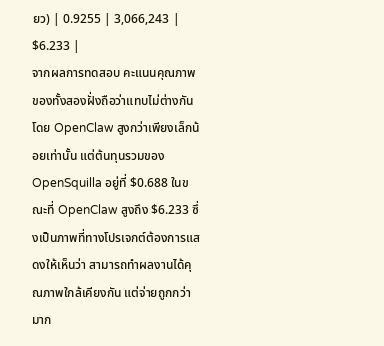ยว) | 0.9255 | 3,066,243 | $6.233 |
จากผลการทดสอบ คะแนนคุณภาพของทั้งสองฝั่งถือว่าแทบไม่ต่างกัน โดย OpenClaw สูงกว่าเพียงเล็กน้อยเท่านั้น แต่ต้นทุนรวมของ OpenSquilla อยู่ที่ $0.688 ในขณะที่ OpenClaw สูงถึง $6.233 ซึ่งเป็นภาพที่ทางโปรเจกต์ต้องการแสดงให้เห็นว่า สามารถทำผลงานได้คุณภาพใกล้เคียงกัน แต่จ่ายถูกกว่ามาก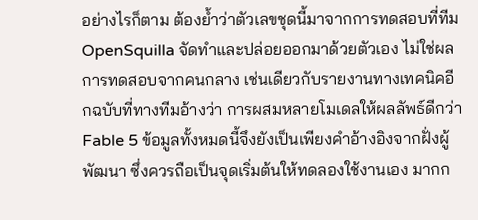อย่างไรก็ตาม ต้องย้ำว่าตัวเลขชุดนี้มาจากการทดสอบที่ทีม OpenSquilla จัดทำและปล่อยออกมาด้วยตัวเอง ไม่ใช่ผลการทดสอบจากคนกลาง เช่นเดียวกับรายงานทางเทคนิคอีกฉบับที่ทางทีมอ้างว่า การผสมหลายโมเดลให้ผลลัพธ์ดีกว่า Fable 5 ข้อมูลทั้งหมดนี้จึงยังเป็นเพียงคำอ้างอิงจากฝั่งผู้พัฒนา ซึ่งควรถือเป็นจุดเริ่มต้นให้ทดลองใช้งานเอง มากก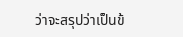ว่าจะสรุปว่าเป็นข้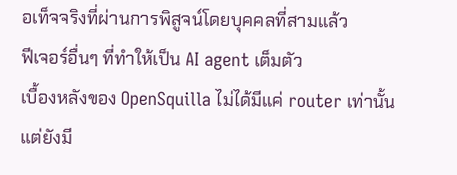อเท็จจริงที่ผ่านการพิสูจน์โดยบุคคลที่สามแล้ว
ฟีเจอร์อื่นๆ ที่ทำให้เป็น AI agent เต็มตัว
เบื้องหลังของ OpenSquilla ไม่ได้มีแค่ router เท่านั้น แต่ยังมี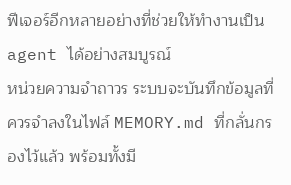ฟีเจอร์อีกหลายอย่างที่ช่วยให้ทำงานเป็น agent ได้อย่างสมบูรณ์
หน่วยความจำถาวร ระบบจะบันทึกข้อมูลที่ควรจำลงในไฟล์ MEMORY.md ที่กลั่นกรองไว้แล้ว พร้อมทั้งมี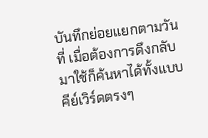บันทึกย่อยแยกตามวันที่ เมื่อต้องการดึงกลับมาใช้ก็ค้นหาได้ทั้งแบบคีย์เวิร์ดตรงๆ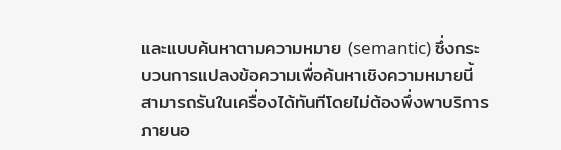และแบบค้นหาตามความหมาย (semantic) ซึ่งกระบวนการแปลงข้อความเพื่อค้นหาเชิงความหมายนี้ สามารถรันในเครื่องได้ทันทีโดยไม่ต้องพึ่งพาบริการภายนอ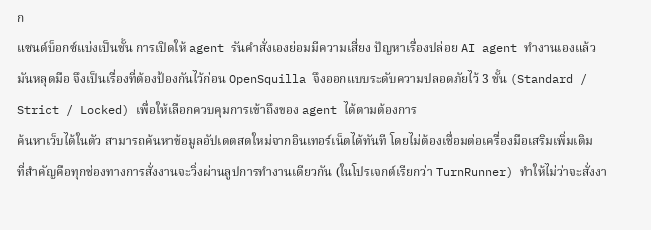ก
แซนด์บ็อกซ์แบ่งเป็นชั้น การเปิดให้ agent รันคำสั่งเองย่อมมีความเสี่ยง ปัญหาเรื่องปล่อย AI agent ทำงานเองแล้วมันหลุดมือ จึงเป็นเรื่องที่ต้องป้องกันไว้ก่อน OpenSquilla จึงออกแบบระดับความปลอดภัยไว้ 3 ชั้น (Standard / Strict / Locked) เพื่อให้เลือกควบคุมการเข้าถึงของ agent ได้ตามต้องการ
ค้นหาเว็บได้ในตัว สามารถค้นหาข้อมูลอัปเดตสดใหม่จากอินเทอร์เน็ตได้ทันที โดยไม่ต้องเชื่อมต่อเครื่องมือเสริมเพิ่มเติม
ที่สำคัญคือทุกช่องทางการสั่งงานจะวิ่งผ่านลูปการทำงานเดียวกัน (ในโปรเจกต์เรียกว่า TurnRunner) ทำให้ไม่ว่าจะสั่งงา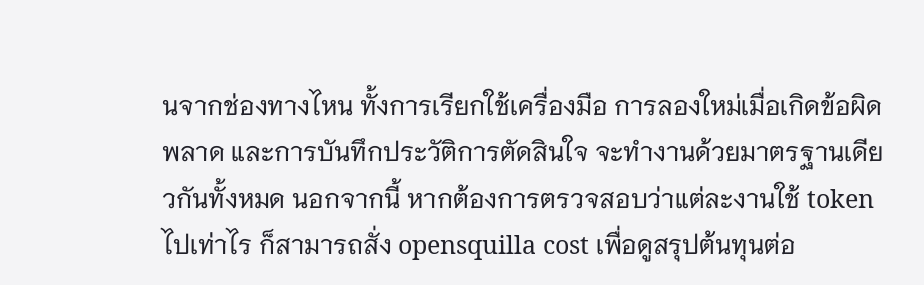นจากช่องทางไหน ทั้งการเรียกใช้เครื่องมือ การลองใหม่เมื่อเกิดข้อผิดพลาด และการบันทึกประวัติการตัดสินใจ จะทำงานด้วยมาตรฐานเดียวกันทั้งหมด นอกจากนี้ หากต้องการตรวจสอบว่าแต่ละงานใช้ token ไปเท่าไร ก็สามารถสั่ง opensquilla cost เพื่อดูสรุปต้นทุนต่อ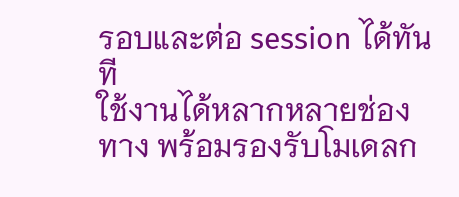รอบและต่อ session ได้ทันที
ใช้งานได้หลากหลายช่องทาง พร้อมรองรับโมเดลก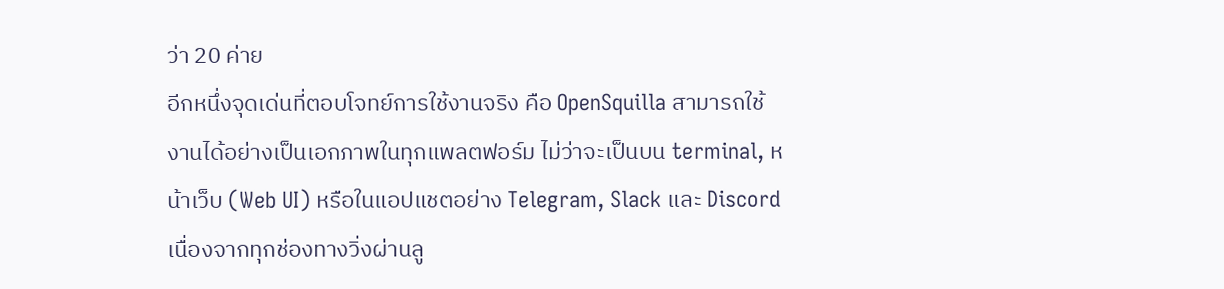ว่า 20 ค่าย
อีกหนึ่งจุดเด่นที่ตอบโจทย์การใช้งานจริง คือ OpenSquilla สามารถใช้งานได้อย่างเป็นเอกภาพในทุกแพลตฟอร์ม ไม่ว่าจะเป็นบน terminal, หน้าเว็บ (Web UI) หรือในแอปแชตอย่าง Telegram, Slack และ Discord เนื่องจากทุกช่องทางวิ่งผ่านลู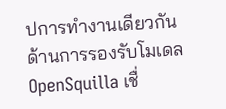ปการทำงานเดียวกัน
ด้านการรองรับโมเดล OpenSquilla เชื่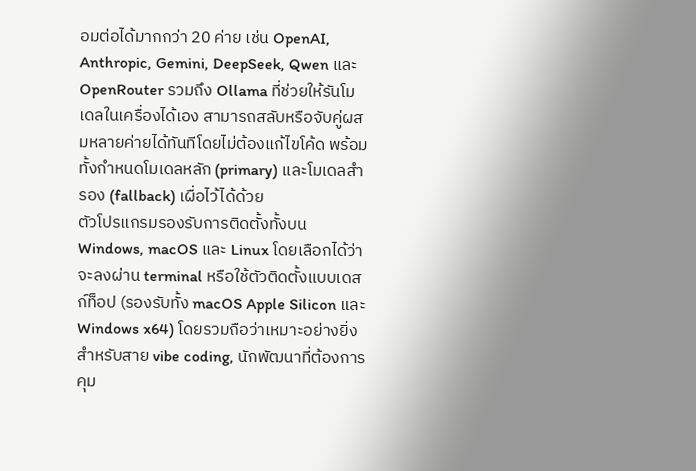อมต่อได้มากกว่า 20 ค่าย เช่น OpenAI, Anthropic, Gemini, DeepSeek, Qwen และ OpenRouter รวมถึง Ollama ที่ช่วยให้รันโมเดลในเครื่องได้เอง สามารถสลับหรือจับคู่ผสมหลายค่ายได้ทันทีโดยไม่ต้องแก้ไขโค้ด พร้อมทั้งกำหนดโมเดลหลัก (primary) และโมเดลสำรอง (fallback) เผื่อไว้ได้ด้วย
ตัวโปรแกรมรองรับการติดตั้งทั้งบน Windows, macOS และ Linux โดยเลือกได้ว่าจะลงผ่าน terminal หรือใช้ตัวติดตั้งแบบเดสก์ท็อป (รองรับทั้ง macOS Apple Silicon และ Windows x64) โดยรวมถือว่าเหมาะอย่างยิ่งสำหรับสาย vibe coding, นักพัฒนาที่ต้องการคุม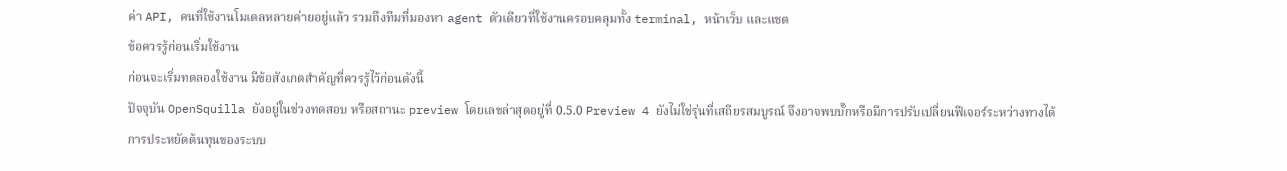ค่า API, คนที่ใช้งานโมเดลหลายค่ายอยู่แล้ว รวมถึงทีมที่มองหา agent ตัวเดียวที่ใช้งานครอบคลุมทั้ง terminal, หน้าเว็บ และแชต
ข้อควรรู้ก่อนเริ่มใช้งาน
ก่อนจะเริ่มทดลองใช้งาน มีข้อสังเกตสำคัญที่ควรรู้ไว้ก่อนดังนี้
ปัจจุบัน OpenSquilla ยังอยู่ในช่วงทดสอบ หรือสถานะ preview โดยเลขล่าสุดอยู่ที่ 0.5.0 Preview 4 ยังไม่ใช่รุ่นที่เสถียรสมบูรณ์ จึงอาจพบบั๊กหรือมีการปรับเปลี่ยนฟีเจอร์ระหว่างทางได้
การประหยัดต้นทุนของระบบ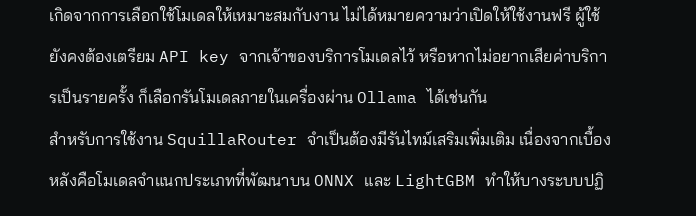เกิดจากการเลือกใช้โมเดลให้เหมาะสมกับงาน ไม่ได้หมายความว่าเปิดให้ใช้งานฟรี ผู้ใช้ยังคงต้องเตรียม API key จากเจ้าของบริการโมเดลไว้ หรือหากไม่อยากเสียค่าบริการเป็นรายครั้ง ก็เลือกรันโมเดลภายในเครื่องผ่าน Ollama ได้เช่นกัน
สำหรับการใช้งาน SquillaRouter จำเป็นต้องมีรันไทม์เสริมเพิ่มเติม เนื่องจากเบื้องหลังคือโมเดลจำแนกประเภทที่พัฒนาบน ONNX และ LightGBM ทำให้บางระบบปฏิ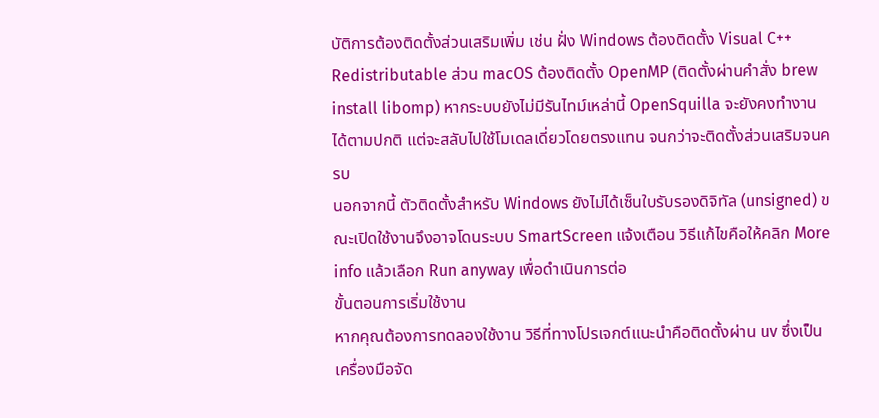บัติการต้องติดตั้งส่วนเสริมเพิ่ม เช่น ฝั่ง Windows ต้องติดตั้ง Visual C++ Redistributable ส่วน macOS ต้องติดตั้ง OpenMP (ติดตั้งผ่านคำสั่ง brew install libomp) หากระบบยังไม่มีรันไทม์เหล่านี้ OpenSquilla จะยังคงทำงานได้ตามปกติ แต่จะสลับไปใช้โมเดลเดี่ยวโดยตรงแทน จนกว่าจะติดตั้งส่วนเสริมจนครบ
นอกจากนี้ ตัวติดตั้งสำหรับ Windows ยังไม่ได้เซ็นใบรับรองดิจิทัล (unsigned) ขณะเปิดใช้งานจึงอาจโดนระบบ SmartScreen แจ้งเตือน วิธีแก้ไขคือให้คลิก More info แล้วเลือก Run anyway เพื่อดำเนินการต่อ
ขั้นตอนการเริ่มใช้งาน
หากคุณต้องการทดลองใช้งาน วิธีที่ทางโปรเจกต์แนะนำคือติดตั้งผ่าน uv ซึ่งเป็นเครื่องมือจัด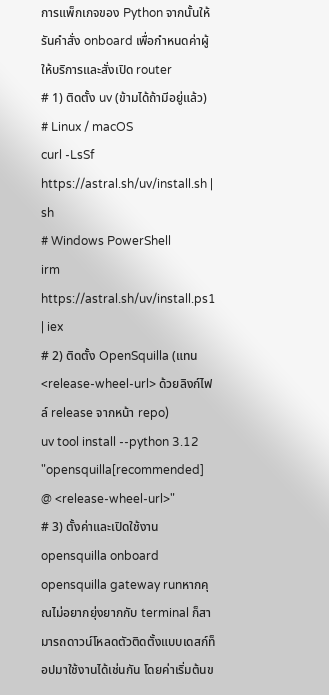การแพ็กเกจของ Python จากนั้นให้รันคำสั่ง onboard เพื่อกำหนดค่าผู้ให้บริการและสั่งเปิด router
# 1) ติดตั้ง uv (ข้ามได้ถ้ามีอยู่แล้ว)
# Linux / macOS
curl -LsSf https://astral.sh/uv/install.sh | sh
# Windows PowerShell
irm https://astral.sh/uv/install.ps1 | iex
# 2) ติดตั้ง OpenSquilla (แทน <release-wheel-url> ด้วยลิงก์ไฟล์ release จากหน้า repo)
uv tool install --python 3.12 "opensquilla[recommended] @ <release-wheel-url>"
# 3) ตั้งค่าและเปิดใช้งาน
opensquilla onboard
opensquilla gateway runหากคุณไม่อยากยุ่งยากกับ terminal ก็สามารถดาวน์โหลดตัวติดตั้งแบบเดสก์ท็อปมาใช้งานได้เช่นกัน โดยค่าเริ่มต้นข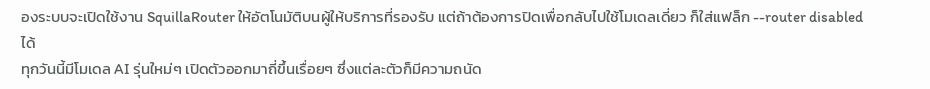องระบบจะเปิดใช้งาน SquillaRouter ให้อัตโนมัติบนผู้ให้บริการที่รองรับ แต่ถ้าต้องการปิดเพื่อกลับไปใช้โมเดลเดี่ยว ก็ใส่แฟล็ก --router disabled ได้
ทุกวันนี้มีโมเดล AI รุ่นใหม่ๆ เปิดตัวออกมาถี่ขึ้นเรื่อยๆ ซึ่งแต่ละตัวก็มีความถนัด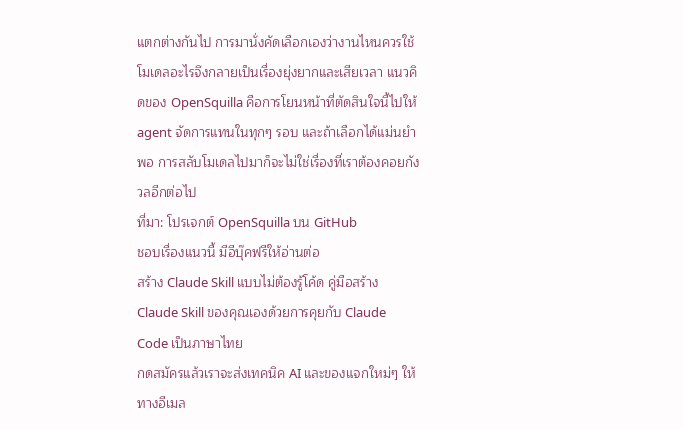แตกต่างกันไป การมานั่งคัดเลือกเองว่างานไหนควรใช้โมเดลอะไรจึงกลายเป็นเรื่องยุ่งยากและเสียเวลา แนวคิดของ OpenSquilla คือการโยนหน้าที่ตัดสินใจนี้ไปให้ agent จัดการแทนในทุกๆ รอบ และถ้าเลือกได้แม่นยำพอ การสลับโมเดลไปมาก็จะไม่ใช่เรื่องที่เราต้องคอยกังวลอีกต่อไป
ที่มา: โปรเจกต์ OpenSquilla บน GitHub
ชอบเรื่องแนวนี้ มีอีบุ๊คฟรีให้อ่านต่อ
สร้าง Claude Skill แบบไม่ต้องรู้โค้ด คู่มือสร้าง Claude Skill ของคุณเองด้วยการคุยกับ Claude Code เป็นภาษาไทย
กดสมัครแล้วเราจะส่งเทคนิค AI และของแจกใหม่ๆ ให้ทางอีเมล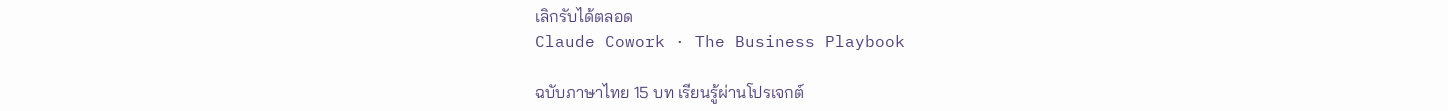เลิกรับได้ตลอด
Claude Cowork · The Business Playbook

ฉบับภาษาไทย 15 บท เรียนรู้ผ่านโปรเจกต์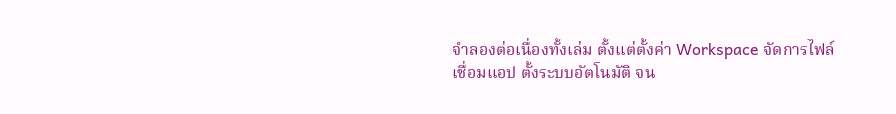จำลองต่อเนื่องทั้งเล่ม ตั้งแต่ตั้งค่า Workspace จัดการไฟล์ เชื่อมแอป ตั้งระบบอัตโนมัติ จน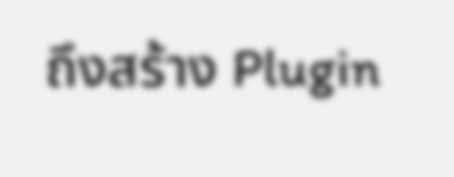ถึงสร้าง Plugin